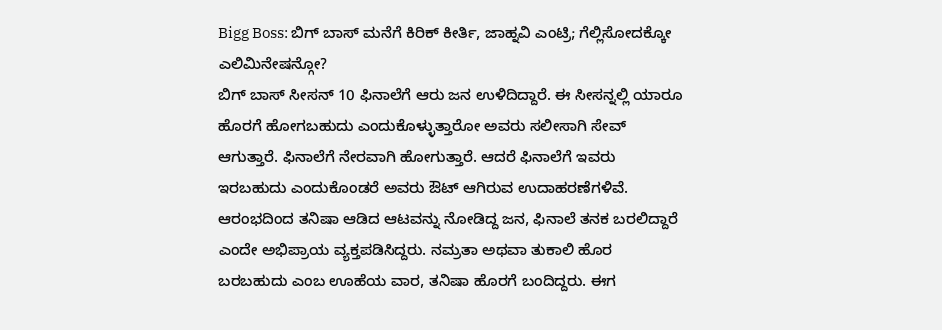Bigg Boss: ಬಿಗ್ ಬಾಸ್ ಮನೆಗೆ ಕಿರಿಕ್ ಕೀರ್ತಿ, ಜಾಹ್ನವಿ ಎಂಟ್ರಿ; ಗೆಲ್ಲಿಸೋದಕ್ಕೋ ಎಲಿಮಿನೇಷನ್ಗೋ?
ಬಿಗ್ ಬಾಸ್ ಸೀಸನ್ 10 ಫಿನಾಲೆಗೆ ಆರು ಜನ ಉಳಿದಿದ್ದಾರೆ. ಈ ಸೀಸನ್ನಲ್ಲಿ ಯಾರೂ ಹೊರಗೆ ಹೋಗಬಹುದು ಎಂದುಕೊಳ್ಳುತ್ತಾರೋ ಅವರು ಸಲೀಸಾಗಿ ಸೇವ್ ಆಗುತ್ತಾರೆ. ಫಿನಾಲೆಗೆ ನೇರವಾಗಿ ಹೋಗುತ್ತಾರೆ. ಆದರೆ ಫಿನಾಲೆಗೆ ಇವರು ಇರಬಹುದು ಎಂದುಕೊಂಡರೆ ಅವರು ಔಟ್ ಆಗಿರುವ ಉದಾಹರಣೆಗಳಿವೆ.
ಆರಂಭದಿಂದ ತನಿಷಾ ಆಡಿದ ಆಟವನ್ನು ನೋಡಿದ್ದ ಜನ, ಫಿನಾಲೆ ತನಕ ಬರಲಿದ್ದಾರೆ ಎಂದೇ ಅಭಿಪ್ರಾಯ ವ್ಯಕ್ತಪಡಿಸಿದ್ದರು. ನಮ್ರತಾ ಅಥವಾ ತುಕಾಲಿ ಹೊರ ಬರಬಹುದು ಎಂಬ ಊಹೆಯ ವಾರ, ತನಿಷಾ ಹೊರಗೆ ಬಂದಿದ್ದರು. ಈಗ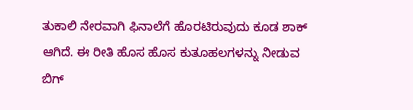ತುಕಾಲಿ ನೇರವಾಗಿ ಫಿನಾಲೆಗೆ ಹೊರಟಿರುವುದು ಕೂಡ ಶಾಕ್ ಆಗಿದೆ. ಈ ರೀತಿ ಹೊಸ ಹೊಸ ಕುತೂಹಲಗಳನ್ನು ನೀಡುವ ಬಿಗ್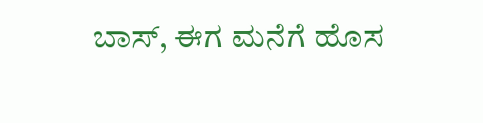ಬಾಸ್, ಈಗ ಮನೆಗೆ ಹೊಸ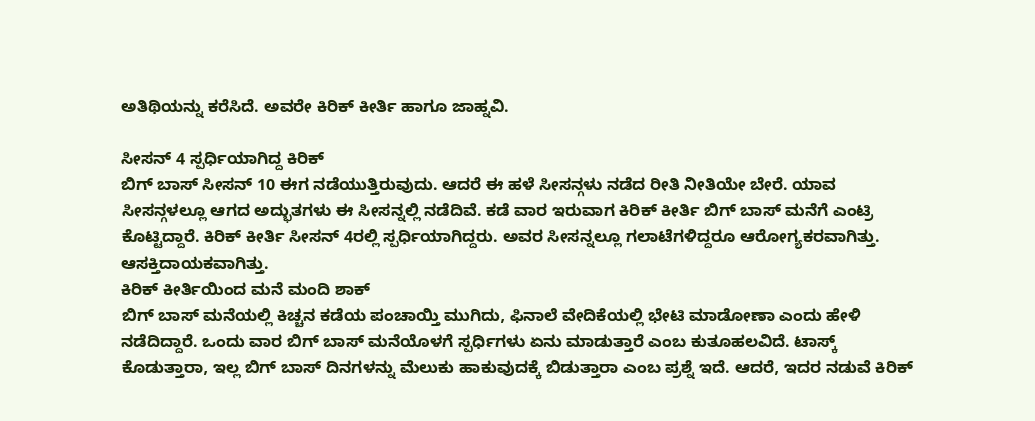ಅತಿಥಿಯನ್ನು ಕರೆಸಿದೆ. ಅವರೇ ಕಿರಿಕ್ ಕೀರ್ತಿ ಹಾಗೂ ಜಾಹ್ನವಿ.

ಸೀಸನ್ 4 ಸ್ಪರ್ಧಿಯಾಗಿದ್ದ ಕಿರಿಕ್
ಬಿಗ್ ಬಾಸ್ ಸೀಸನ್ 10 ಈಗ ನಡೆಯುತ್ತಿರುವುದು. ಆದರೆ ಈ ಹಳೆ ಸೀಸನ್ಗಳು ನಡೆದ ರೀತಿ ನೀತಿಯೇ ಬೇರೆ. ಯಾವ ಸೀಸನ್ಗಳಲ್ಲೂ ಆಗದ ಅದ್ಭುತಗಳು ಈ ಸೀಸನ್ನಲ್ಲಿ ನಡೆದಿವೆ. ಕಡೆ ವಾರ ಇರುವಾಗ ಕಿರಿಕ್ ಕೀರ್ತಿ ಬಿಗ್ ಬಾಸ್ ಮನೆಗೆ ಎಂಟ್ರಿ ಕೊಟ್ಟಿದ್ದಾರೆ. ಕಿರಿಕ್ ಕೀರ್ತಿ ಸೀಸನ್ 4ರಲ್ಲಿ ಸ್ಪರ್ಧಿಯಾಗಿದ್ದರು. ಅವರ ಸೀಸನ್ನಲ್ಲೂ ಗಲಾಟೆಗಳಿದ್ದರೂ ಆರೋಗ್ಯಕರವಾಗಿತ್ತು. ಆಸಕ್ತಿದಾಯಕವಾಗಿತ್ತು.
ಕಿರಿಕ್ ಕೀರ್ತಿಯಿಂದ ಮನೆ ಮಂದಿ ಶಾಕ್
ಬಿಗ್ ಬಾಸ್ ಮನೆಯಲ್ಲಿ ಕಿಚ್ಚನ ಕಡೆಯ ಪಂಚಾಯ್ತಿ ಮುಗಿದು, ಫಿನಾಲೆ ವೇದಿಕೆಯಲ್ಲಿ ಭೇಟಿ ಮಾಡೋಣಾ ಎಂದು ಹೇಳಿ ನಡೆದಿದ್ದಾರೆ. ಒಂದು ವಾರ ಬಿಗ್ ಬಾಸ್ ಮನೆಯೊಳಗೆ ಸ್ಪರ್ಧಿಗಳು ಏನು ಮಾಡುತ್ತಾರೆ ಎಂಬ ಕುತೂಹಲವಿದೆ. ಟಾಸ್ಕ್ ಕೊಡುತ್ತಾರಾ, ಇಲ್ಲ ಬಿಗ್ ಬಾಸ್ ದಿನಗಳನ್ನು ಮೆಲುಕು ಹಾಕುವುದಕ್ಕೆ ಬಿಡುತ್ತಾರಾ ಎಂಬ ಪ್ರಶ್ನೆ ಇದೆ. ಆದರೆ, ಇದರ ನಡುವೆ ಕಿರಿಕ್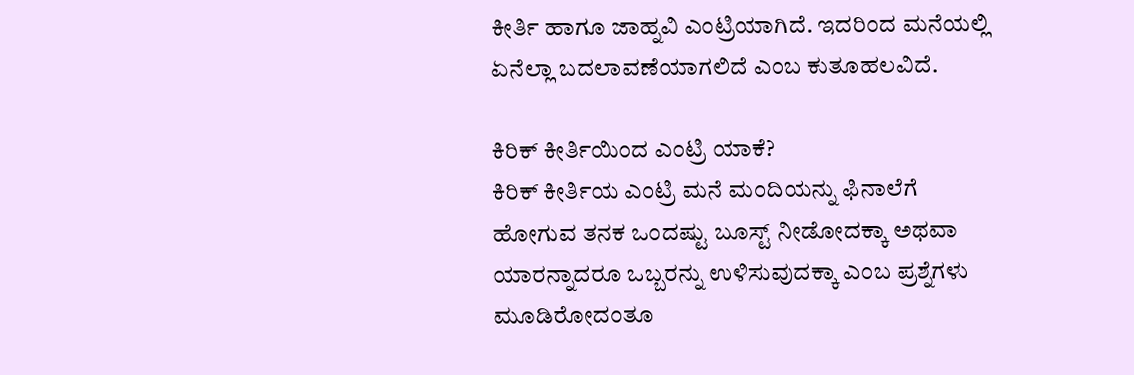ಕೀರ್ತಿ ಹಾಗೂ ಜಾಹ್ನವಿ ಎಂಟ್ರಿಯಾಗಿದೆ. ಇದರಿಂದ ಮನೆಯಲ್ಲಿ ಏನೆಲ್ಲಾ ಬದಲಾವಣೆಯಾಗಲಿದೆ ಎಂಬ ಕುತೂಹಲವಿದೆ.

ಕಿರಿಕ್ ಕೀರ್ತಿಯಿಂದ ಎಂಟ್ರಿ ಯಾಕೆ?
ಕಿರಿಕ್ ಕೀರ್ತಿಯ ಎಂಟ್ರಿ ಮನೆ ಮಂದಿಯನ್ನು ಫಿನಾಲೆಗೆ ಹೋಗುವ ತನಕ ಒಂದಷ್ಟು ಬೂಸ್ಟ್ ನೀಡೋದಕ್ಕಾ ಅಥವಾ ಯಾರನ್ನಾದರೂ ಒಬ್ಬರನ್ನು ಉಳಿಸುವುದಕ್ಕಾ ಎಂಬ ಪ್ರಶ್ನೆಗಳು ಮೂಡಿರೋದಂತೂ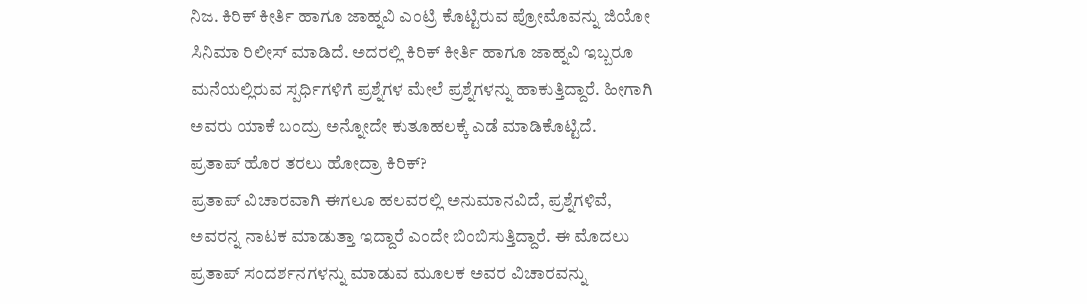ನಿಜ. ಕಿರಿಕ್ ಕೀರ್ತಿ ಹಾಗೂ ಜಾಹ್ನವಿ ಎಂಟ್ರಿ ಕೊಟ್ಟಿರುವ ಪ್ರೋಮೊವನ್ನು ಜಿಯೋ ಸಿನಿಮಾ ರಿಲೀಸ್ ಮಾಡಿದೆ. ಅದರಲ್ಲಿ ಕಿರಿಕ್ ಕೀರ್ತಿ ಹಾಗೂ ಜಾಹ್ನವಿ ಇಬ್ಬರೂ ಮನೆಯಲ್ಲಿರುವ ಸ್ಪರ್ಧಿಗಳಿಗೆ ಪ್ರಶ್ನೆಗಳ ಮೇಲೆ ಪ್ರಶ್ನೆಗಳನ್ನು ಹಾಕುತ್ತಿದ್ದಾರೆ. ಹೀಗಾಗಿ ಅವರು ಯಾಕೆ ಬಂದ್ರು ಅನ್ನೋದೇ ಕುತೂಹಲಕ್ಕೆ ಎಡೆ ಮಾಡಿಕೊಟ್ಟಿದೆ.
ಪ್ರತಾಪ್ ಹೊರ ತರಲು ಹೋದ್ರಾ ಕಿರಿಕ್?
ಪ್ರತಾಪ್ ವಿಚಾರವಾಗಿ ಈಗಲೂ ಹಲವರಲ್ಲಿ ಅನುಮಾನವಿದೆ, ಪ್ರಶ್ನೆಗಳಿವೆ, ಅವರನ್ನ ನಾಟಕ ಮಾಡುತ್ತಾ ಇದ್ದಾರೆ ಎಂದೇ ಬಿಂಬಿಸುತ್ತಿದ್ದಾರೆ. ಈ ಮೊದಲು ಪ್ರತಾಪ್ ಸಂದರ್ಶನಗಳನ್ನು ಮಾಡುವ ಮೂಲಕ ಅವರ ವಿಚಾರವನ್ನು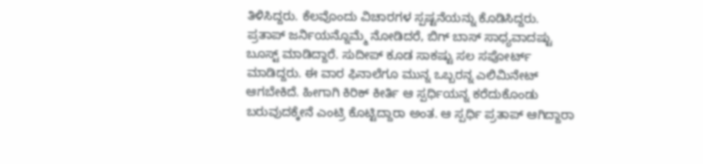ತಿಳಿಸಿದ್ದರು. ಕೆಲವೊಂದು ವಿಚಾರಗಳ ಸ್ಪಷ್ಟನೆಯನ್ನು ಕೊಡಿಸಿದ್ದರು. ಪ್ರತಾಪ್ ಜರ್ನಿಯನ್ನೊಮ್ಮೆ ನೋಡಿದರೆ, ಬಿಗ್ ಬಾಸ್ ಸಾಧ್ಯವಾದಷ್ಟು ಬೂಸ್ಟ್ ಮಾಡಿದ್ದಾರೆ. ಸುದೀಪ್ ಕೂಡ ಸಾಕಷ್ಟು ಸಲ ಸಪೋರ್ಟ್ ಮಾಡಿದ್ದರು. ಈ ವಾರ ಫಿನಾಲೆಗೂ ಮುನ್ನ ಒಬ್ಬರನ್ನ ಎಲಿಮಿನೇಟ್ ಆಗಬೇಕಿದೆ. ಹೀಗಾಗಿ ಕಿರಿಕ್ ಕೀರ್ತಿ ಆ ಸ್ಪರ್ಧಿಯನ್ನ ಕರೆದುಕೊಂಡು ಬರುವುದಕ್ಕೇನೆ ಎಂಟ್ರಿ ಕೊಟ್ಟಿದ್ದಾರಾ ಅಂತ. ಆ ಸ್ಪರ್ಧಿ ಪ್ರತಾಪ್ ಆಗಿದ್ದಾರಾ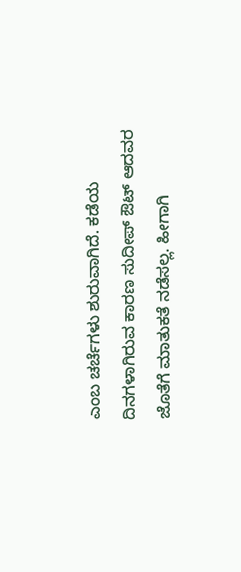ಎಂಬ ಚರ್ಚೆಗಳು ಶುರುವಾಗಿದೆ. ಕಡೆಯ ದಿನಗಳಾಗಿರುವ ಕಾರಣ ಸುದೀಪ್ ಔಟ್ ಆದವರ ಜೊತೆಗೆ ಮಾತುಕತೆ ನಡೆಸಲ್ಲ. ಹೀಗಾಗಿ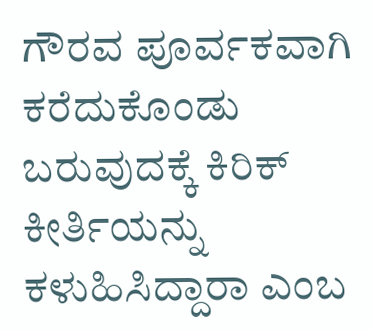ಗೌರವ ಪೂರ್ವಕವಾಗಿ ಕರೆದುಕೊಂಡು ಬರುವುದಕ್ಕೆ ಕಿರಿಕ್ ಕೀರ್ತಿಯನ್ನು ಕಳುಹಿಸಿದ್ದಾರಾ ಎಂಬ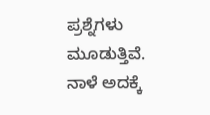ಪ್ರಶ್ನೆಗಳು ಮೂಡುತ್ತಿವೆ. ನಾಳೆ ಅದಕ್ಕೆ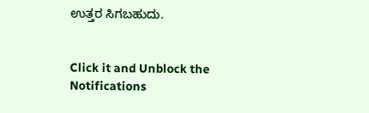ಉತ್ತರ ಸಿಗಬಹುದು.


Click it and Unblock the Notifications